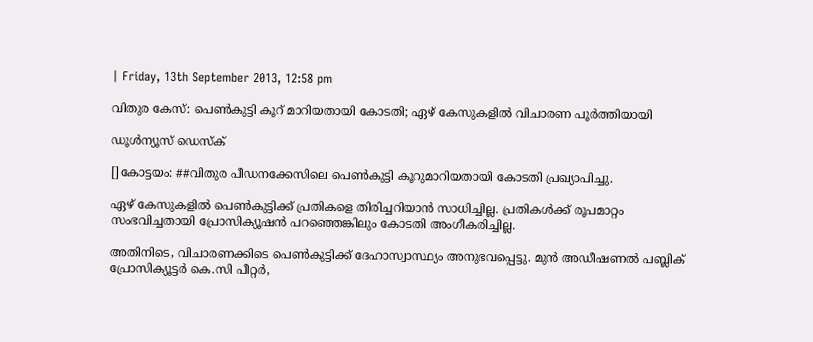| Friday, 13th September 2013, 12:58 pm

വിതുര കേസ്: പെണ്‍കുട്ടി കൂറ് മാറിയതായി കോടതി; ഏഴ് കേസുകളില്‍ വിചാരണ പൂര്‍ത്തിയായി

ഡൂള്‍ന്യൂസ് ഡെസ്‌ക്

[]കോട്ടയം: ##വിതുര പീഡനക്കേസിലെ പെണ്‍കുട്ടി കൂറുമാറിയതായി കോടതി പ്രഖ്യാപിച്ചു.

ഏഴ് കേസുകളില്‍ പെണ്‍കുട്ടിക്ക് പ്രതികളെ തിരിച്ചറിയാന്‍ സാധിച്ചില്ല. പ്രതികള്‍ക്ക് രൂപമാറ്റം സംഭവിച്ചതായി പ്രോസിക്യൂഷന്‍ പറഞ്ഞെങ്കിലും കോടതി അംഗീകരിച്ചില്ല.

അതിനിടെ, വിചാരണക്കിടെ പെണ്‍കുട്ടിക്ക് ദേഹാസ്വാസ്ഥ്യം അനുഭവപ്പെട്ടു. മുന്‍ അഡീഷണല്‍ പബ്ലിക് പ്രോസിക്യൂട്ടര്‍ കെ.സി പീറ്റര്‍,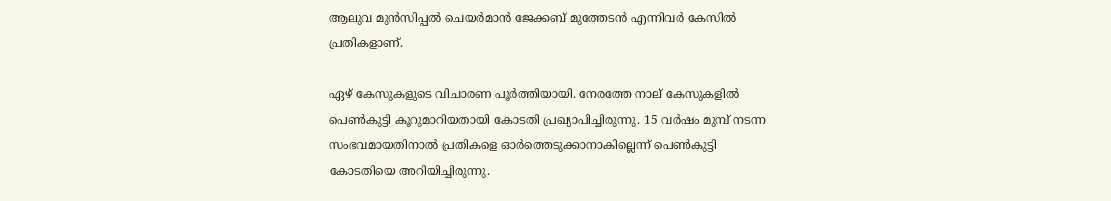ആലുവ മുന്‍സിപ്പല്‍ ചെയര്‍മാന്‍ ജേക്കബ് മുത്തേടന്‍ എന്നിവര്‍ കേസില്‍ പ്രതികളാണ്.

ഏഴ് കേസുകളുടെ വിചാരണ പൂര്‍ത്തിയായി. നേരത്തേ നാല് കേസുകളില്‍ പെണ്‍കുട്ടി കൂറുമാറിയതായി കോടതി പ്രഖ്യാപിച്ചിരുന്നു. 15 വര്‍ഷം മുമ്പ് നടന്ന സംഭവമായതിനാല്‍ പ്രതികളെ ഓര്‍ത്തെടുക്കാനാകില്ലെന്ന് പെണ്‍കുട്ടി കോടതിയെ അറിയിച്ചിരുന്നു.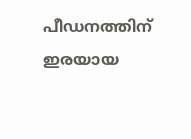പീഡനത്തിന് ഇരയായ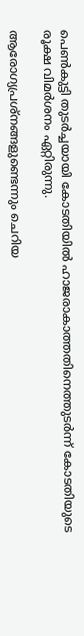പെണ്‍കുട്ടി തുടര്‍ച്ചയായി കോടതിയില്‍ ഹാജരാകാത്തതിനെത്തുടര്‍ന്ന് കോടതിയുടെ രൂക്ഷ വിമര്‍ശനം ഏറ്റിരുന്നു.

ആരോഗ്യപ്രശ്‌നങ്ങളുണ്ടെന്നും ചെറിയ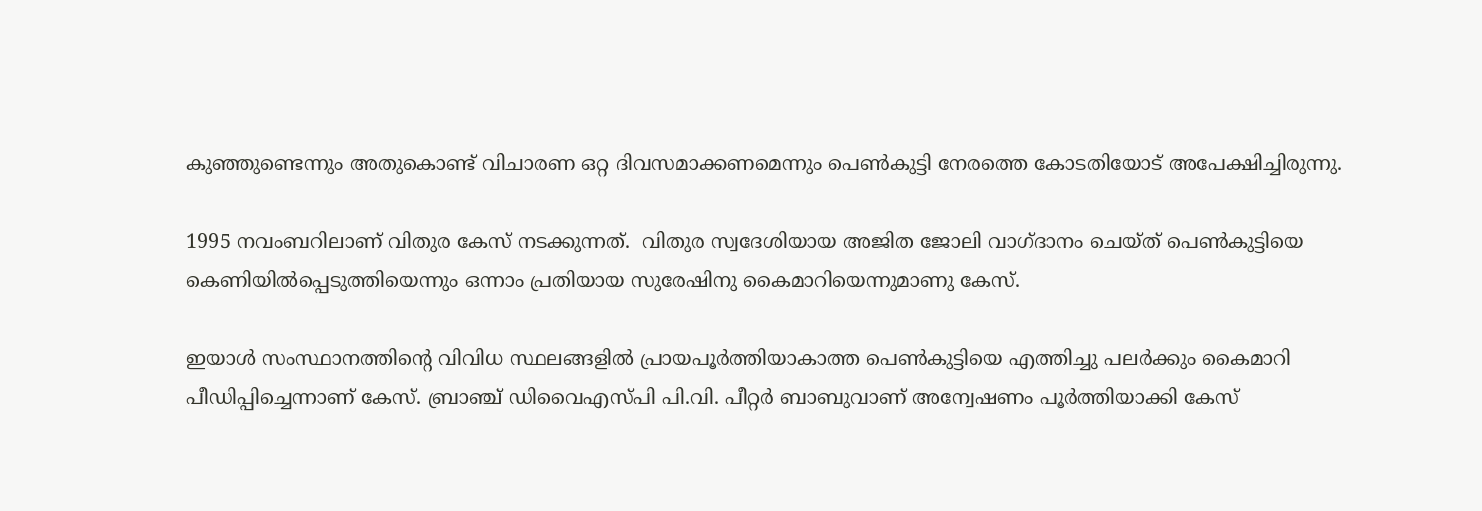കുഞ്ഞുണ്ടെന്നും അതുകൊണ്ട് വിചാരണ ഒറ്റ ദിവസമാക്കണമെന്നും പെണ്‍കുട്ടി നേരത്തെ കോടതിയോട് അപേക്ഷിച്ചിരുന്നു.

1995 നവംബറിലാണ് വിതുര കേസ് നടക്കുന്നത്.  വിതുര സ്വദേശിയായ അജിത ജോലി വാഗ്ദാനം ചെയ്ത് പെണ്‍കുട്ടിയെ കെണിയില്‍പ്പെടുത്തിയെന്നും ഒന്നാം പ്രതിയായ സുരേഷിനു കൈമാറിയെന്നുമാണു കേസ്.

ഇയാള്‍ സംസ്ഥാനത്തിന്റെ വിവിധ സ്ഥലങ്ങളില്‍ പ്രായപൂര്‍ത്തിയാകാത്ത പെണ്‍കുട്ടിയെ എത്തിച്ചു പലര്‍ക്കും കൈമാറി പീഡിപ്പിച്ചെന്നാണ് കേസ്. ബ്രാഞ്ച് ഡിവൈഎസ്പി പി.വി. പീറ്റര്‍ ബാബുവാണ് അന്വേഷണം പൂര്‍ത്തിയാക്കി കേസ്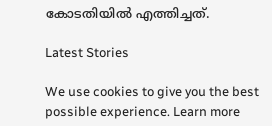കോടതിയില്‍ എത്തിച്ചത്.

Latest Stories

We use cookies to give you the best possible experience. Learn more